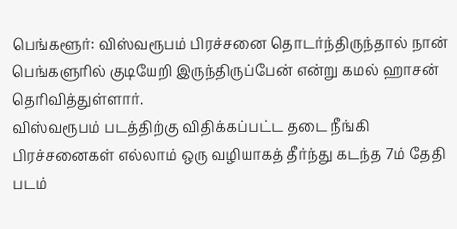பெங்களூர்: விஸ்வரூபம் பிரச்சனை தொடர்ந்திருந்தால் நான் பெங்களுரில் குடியேறி இருந்திருப்பேன் என்று கமல் ஹாசன் தெரிவித்துள்ளார்.
விஸ்வரூபம் படத்திற்கு விதிக்கப்பட்ட தடை நீங்கி பிரச்சனைகள் எல்லாம் ஒரு வழியாகத் தீர்ந்து கடந்த 7ம் தேதி படம்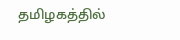தமிழகத்தில்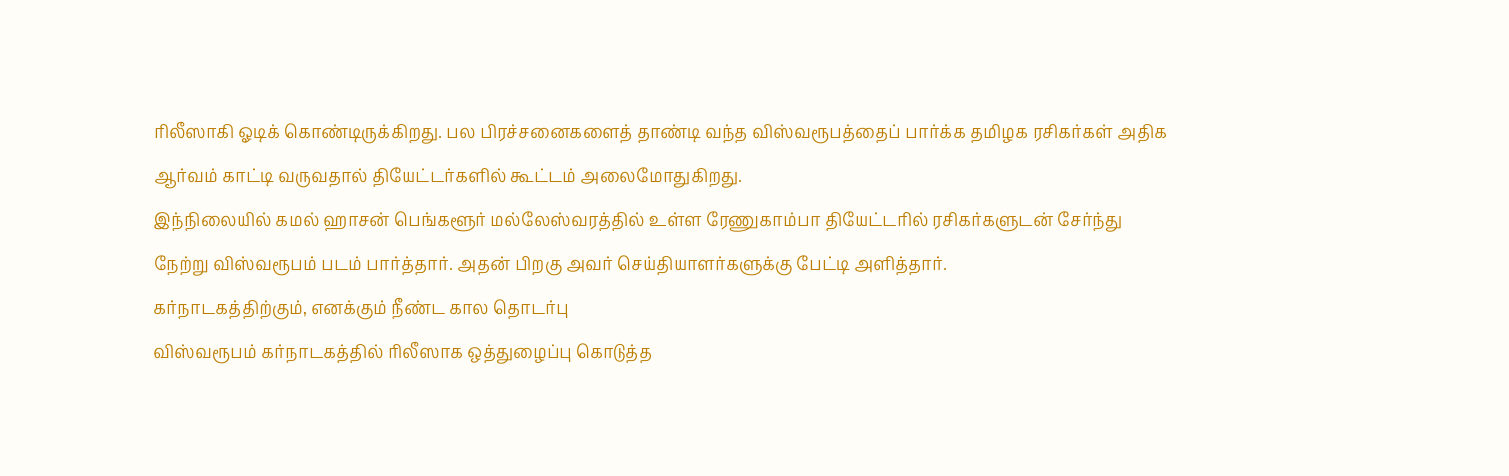ரிலீஸாகி ஓடிக் கொண்டிருக்கிறது. பல பிரச்சனைகளைத் தாண்டி வந்த விஸ்வரூபத்தைப் பார்க்க தமிழக ரசிகர்கள் அதிக ஆர்வம் காட்டி வருவதால் தியேட்டர்களில் கூட்டம் அலைமோதுகிறது.
இந்நிலையில் கமல் ஹாசன் பெங்களூர் மல்லேஸ்வரத்தில் உள்ள ரேணுகாம்பா தியேட்டரில் ரசிகர்களுடன் சேர்ந்து நேற்று விஸ்வரூபம் படம் பார்த்தார். அதன் பிறகு அவர் செய்தியாளர்களுக்கு பேட்டி அளித்தார்.
கர்நாடகத்திற்கும், எனக்கும் நீண்ட கால தொடர்பு
விஸ்வரூபம் கர்நாடகத்தில் ரிலீஸாக ஒத்துழைப்பு கொடுத்த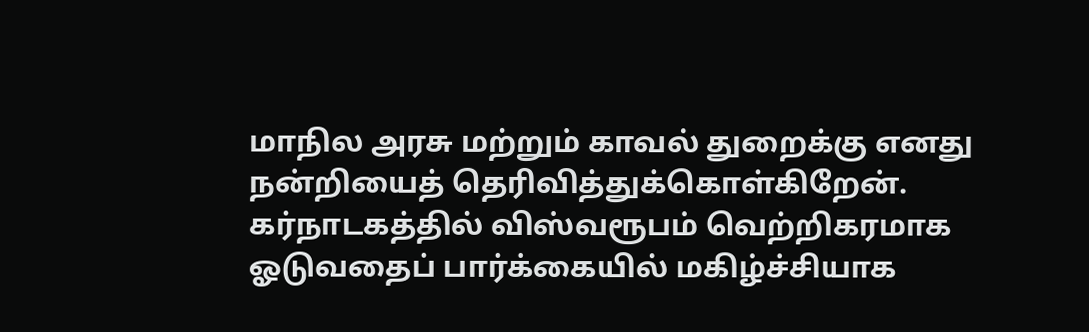மாநில அரசு மற்றும் காவல் துறைக்கு எனது நன்றியைத் தெரிவித்துக்கொள்கிறேன். கர்நாடகத்தில் விஸ்வரூபம் வெற்றிகரமாக ஓடுவதைப் பார்க்கையில் மகிழ்ச்சியாக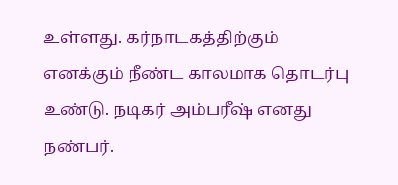உள்ளது. கர்நாடகத்திற்கும் எனக்கும் நீண்ட காலமாக தொடர்பு உண்டு. நடிகர் அம்பரீஷ் எனது நண்பர்.